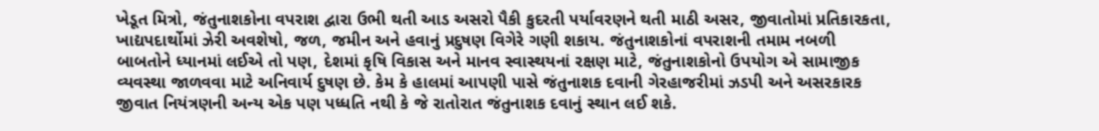ખેડૂત મિત્રો, જંતુનાશકોના વપરાશ દ્વારા ઉભી થતી આડ અસરો પૈકી કુદરતી પર્યાવરણને થતી માઠી અસર, જીવાતોમાં પ્રતિકારકતા, ખાદ્યપદાર્થોમાં ઝેરી અવશેષો, જળ, જમીન અને હવાનું પ્રદુષણ વિગેરે ગણી શકાય. જંતુનાશકોનાં વપરાશની તમામ નબળી બાબતોને ધ્યાનમાં લઈએ તો પણ, દેશમાં કૃષિ વિકાસ અને માનવ સ્વાસ્થયનાં રક્ષણ માટે, જંતુનાશકોનો ઉપયોગ એ સામાજીક વ્યવસ્થા જાળવવા માટે અનિવાર્ય દુષણ છે. કેમ કે હાલમાં આપણી પાસે જંતુનાશક દવાની ગેરહાજરીમાં ઝડપી અને અસરકારક જીવાત નિયંત્રણની અન્ય એક પણ પધ્ધતિ નથી કે જે રાતોરાત જંતુનાશક દવાનું સ્થાન લઈ શકે.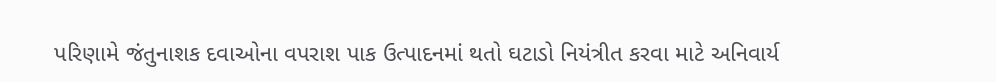પરિણામે જંતુનાશક દવાઓના વપરાશ પાક ઉત્પાદનમાં થતો ઘટાડો નિયંત્રીત કરવા માટે અનિવાર્ય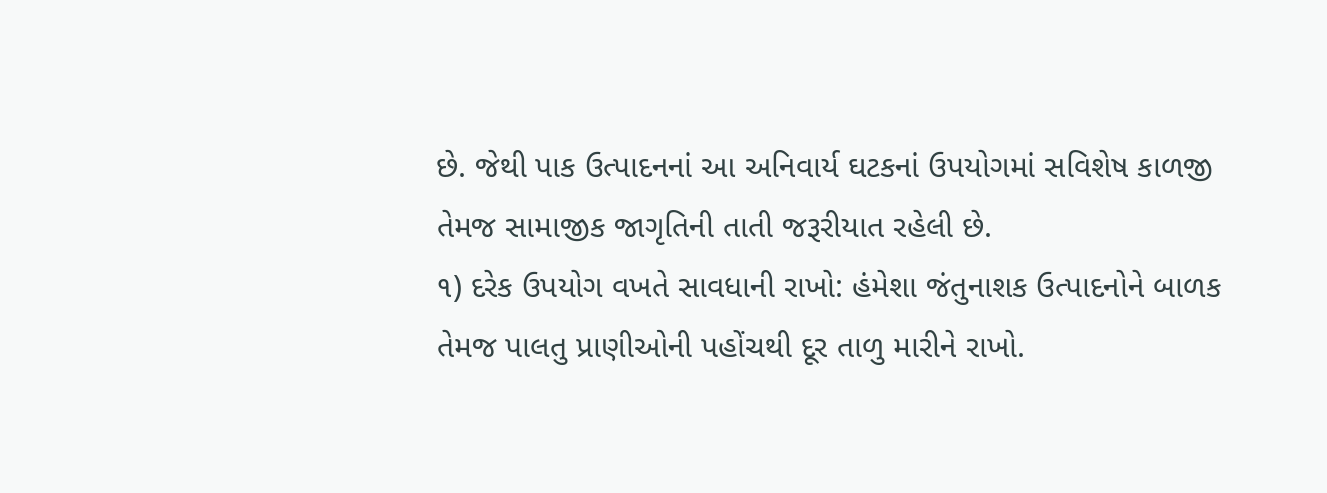છે. જેથી પાક ઉત્પાદનનાં આ અનિવાર્ય ઘટકનાં ઉપયોગમાં સવિશેષ કાળજી તેમજ સામાજીક જાગૃતિની તાતી જરૂરીયાત રહેલી છે.
૧) દરેક ઉપયોગ વખતે સાવધાની રાખો: હંમેશા જંતુનાશક ઉત્પાદનોને બાળક તેમજ પાલતુ પ્રાણીઓની પહોંચથી દૂર તાળુ મારીને રાખો.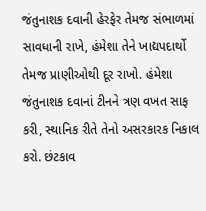જંતુનાશક દવાની હેરફેર તેમજ સંભાળમાં સાવધાની રાખે, હંમેશા તેને ખાદ્યપદાર્થો તેમજ પ્રાણીઓથી દૂર રાખો. હંમેશા જંતુનાશક દવાનાં ટીનને ત્રણ વખત સાફ કરી, સ્થાનિક રીતે તેનો અસરકારક નિકાલ કરો. છંટકાવ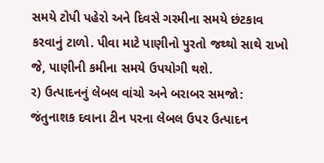સમયે ટોપી પહેરો અને દિવસે ગરમીના સમયે છંટકાવ કરવાનું ટાળો. પીવા માટે પાણીનો પુરતો જથ્થો સાથે રાખો જે, પાણીની કમીના સમયે ઉપયોગી થશે.
ર) ઉત્પાદનનું લેબલ વાંચો અને બરાબર સમજો: જંતુનાશક દવાના ટીન પરના લેબલ ઉપર ઉત્પાદન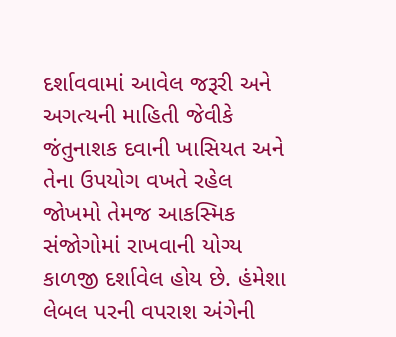દર્શાવવામાં આવેલ જરૂરી અને અગત્યની માહિતી જેવીકે જંતુનાશક દવાની ખાસિયત અને તેના ઉપયોગ વખતે રહેલ જોખમો તેમજ આકસ્મિક સંજોગોમાં રાખવાની યોગ્ય કાળજી દર્શાવેલ હોય છે. હંમેશા લેબલ પરની વપરાશ અંગેની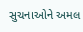સુચનાઓને અમલ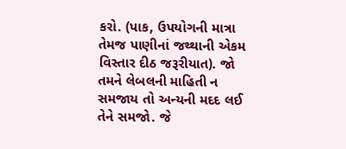કરો. (પાક, ઉપયોગની માત્રા તેમજ પાણીનાં જથ્થાની એકમ વિસ્તાર દીઠ જરૂરીયાત). જો તમને લેબલની માહિતી ન સમજાય તો અન્યની મદદ લઈ તેને સમજો. જે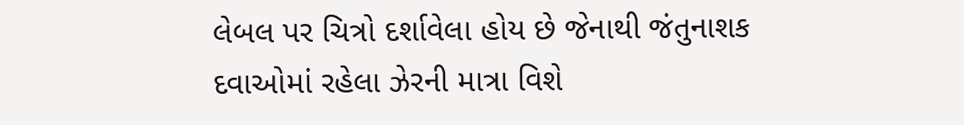લેબલ પર ચિત્રો દર્શાવેલા હોય છે જેનાથી જંતુનાશક દવાઓમાં રહેલા ઝેરની માત્રા વિશે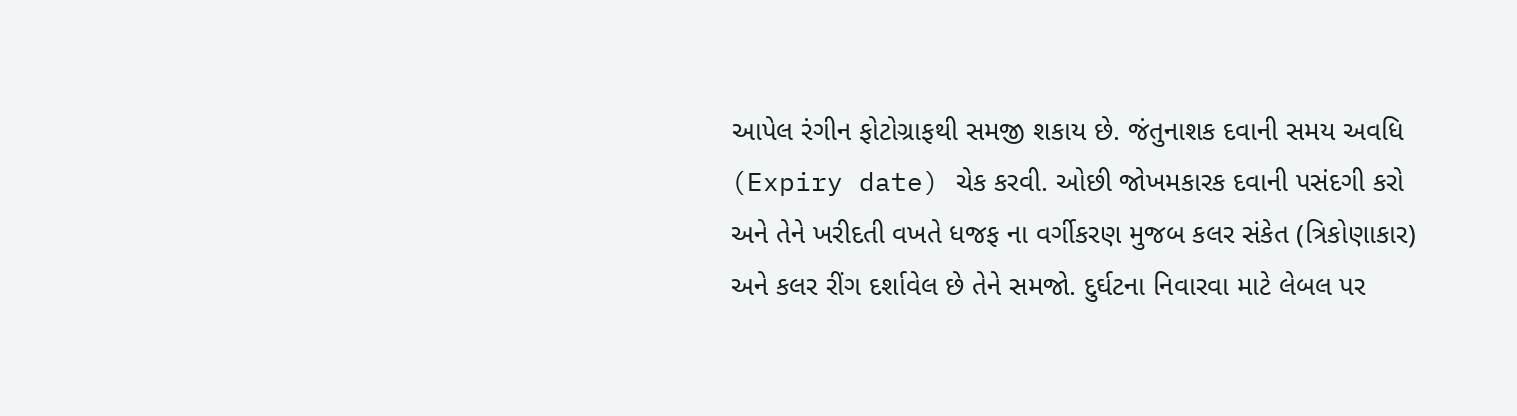આપેલ રંગીન ફોટોગ્રાફથી સમજી શકાય છે. જંતુનાશક દવાની સમય અવધિ (Expiry date) ચેક કરવી. ઓછી જોખમકારક દવાની પસંદગી કરો અને તેને ખરીદતી વખતે ધજફ ના વર્ગીકરણ મુજબ કલર સંકેત (ત્રિકોણાકાર) અને કલર રીંગ દર્શાવેલ છે તેને સમજો. દુર્ઘટના નિવારવા માટે લેબલ પર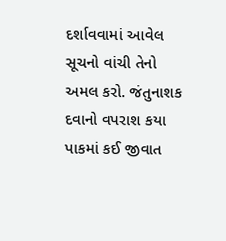દર્શાવવામાં આવેલ સૂચનો વાંચી તેનો અમલ કરો. જંતુનાશક દવાનો વપરાશ કયા પાકમાં કઈ જીવાત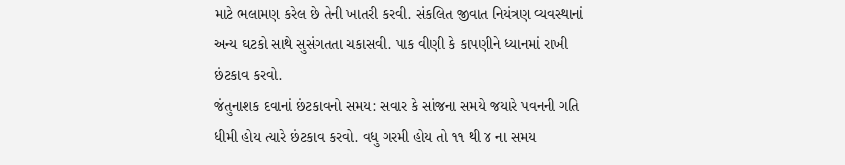માટે ભલામણ કરેલ છે તેની ખાતરી કરવી. સંકલિત જીવાત નિયંત્રણ વ્યવસ્થાનાં અન્ય ઘટકો સાથે સુસંગતતા ચકાસવી. પાક વીણી કે કાપણીને ધ્યાનમાં રાખી છંટકાવ કરવો.
જંતુનાશક દવાનાં છંટકાવનો સમય: સવાર કે સાંજના સમયે જયારે પવનની ગતિ ધીમી હોય ત્યારે છંટકાવ કરવો. વધુ ગરમી હોય તો ૧૧ થી ૪ ના સમય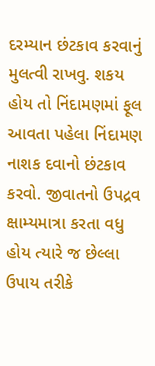દરમ્યાન છંટકાવ કરવાનું મુલત્વી રાખવુ. શકય હોય તો નિંદામણમાં ફૂલ આવતા પહેલા નિંદામણ નાશક દવાનો છંટકાવ કરવો. જીવાતનો ઉપદ્રવ ક્ષામ્યમાત્રા કરતા વધુ હોય ત્યારે જ છેલ્લા ઉપાય તરીકે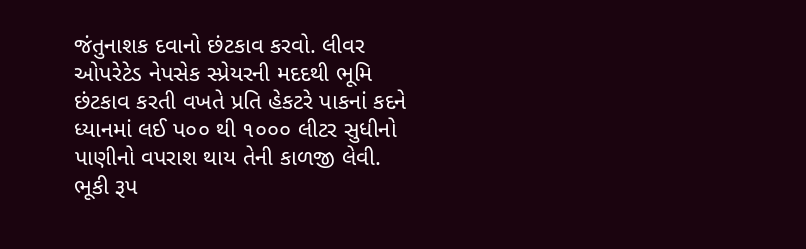જંતુનાશક દવાનો છંટકાવ કરવો. લીવર ઓપરેટેડ નેપસેક સ્પ્રેયરની મદદથી ભૂમિ છંટકાવ કરતી વખતે પ્રતિ હેકટરે પાકનાં કદને ધ્યાનમાં લઈ પ૦૦ થી ૧૦૦૦ લીટર સુધીનો પાણીનો વપરાશ થાય તેની કાળજી લેવી. ભૂકી રૂપ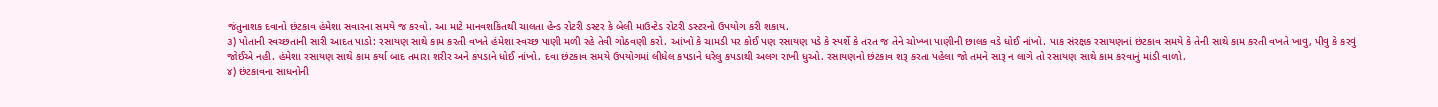જંતુનાશક દવાનો છંટકાવ હંમેશા સવારના સમયે જ કરવો. આ માટે માનવશકિતથી ચાલતા હેન્ડ રોટરી ડસ્ટર કે બેલી માઉન્ટેડ રોટરી ડસ્ટરનો ઉપયોગ કરી શકાય.
૩) પોતાની સ્વચ્છતાની સારી આદત પાડો: રસાયણ સાથે કામ કરતી વખતે હંમેશા સ્વચ્છ પાણી મળી રહે તેવી ગોઠવણી કરો. આંખો કે ચામડી પર કોઈ પણ રસાયણ પડે કે સ્પર્શે કે તરત જ તેને ચોખ્ખા પાણીની છાલક વડે ધોઈ નાંખો. પાક સંરક્ષક રસાયણનાં છંટકાવ સમયે કે તેની સાથે કામ કરતી વખતે ખાવુ, પીવુ કે કરવું જોઈએ નહી. હંમેશા રસાયણ સાથે કામ કર્યા બાદ તમારા શરીર અને કપડાને ધોઈ નાંખો. દવા છંટકાવ સમયે ઉપયોગમાં લીધેલ કપડાને ધરેલુ કપડાથી અલગ રાખી ધુઓ. રસાયણનો છંટકાવ શરૂ કરતા પહેલા જો તમને સારૂ ન લાગે તો રસાયણ સાથે કામ કરવાનું માંડી વાળો.
૪) છંટકાવના સાધનોની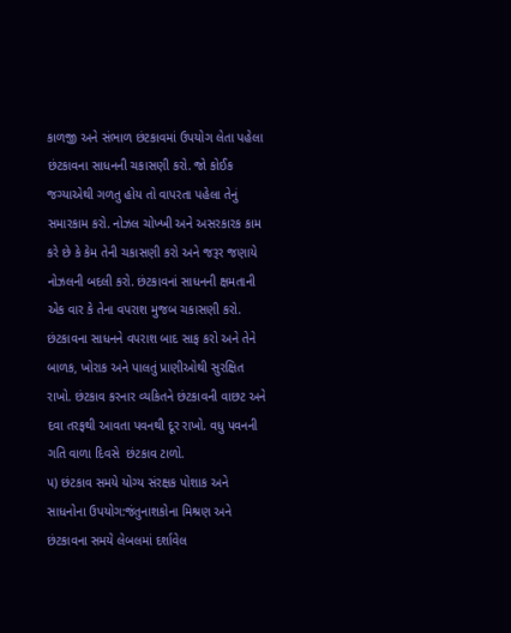કાળજી અને સંભાળ છંટકાવમાં ઉપયોગ લેતા પહેલા છંટકાવના સાધનની ચકાસણી કરો. જો કોઈક જગ્યાએથી ગળતુ હોય તો વાપરતા પહેલા તેનું સમારકામ કરો. નોઝલ ચોખ્ખી અને અસરકારક કામ કરે છે કે કેમ તેની ચકાસણી કરો અને જરૂર જણાયે નોઝલની બદલી કરો. છંટકાવનાં સાધનની ક્ષમતાની એક વાર કે તેના વપરાશ મુજબ ચકાસણી કરો. છંટકાવના સાધનને વપરાશ બાદ સાફ કરો અને તેને બાળક, ખોરાક અને પાલતું પ્રાણીઓથી સુરક્ષિત રાખો. છંટકાવ કરનાર વ્યકિતને છંટકાવની વાછટ અને દવા તરફથી આવતા પવનથી દૂર રાખો. વધુ પવનની ગતિ વાળા દિવસે  છંટકાવ ટાળો.
પ) છંટકાવ સમયે યોગ્ય સંરક્ષક પોશાક અને સાધનોના ઉપયોગ:જંતુનાશકોના મિશ્રણ અને છંટકાવના સમયે લેબલમાં દર્શાવેલ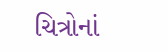ચિત્રોનાં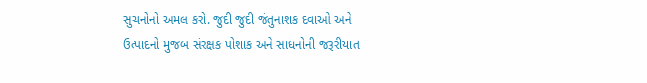સુચનોનો અમલ કરો. જુદી જુદી જંતુનાશક દવાઓ અને ઉત્પાદનો મુજબ સંરક્ષક પોશાક અને સાધનોની જરૂરીયાત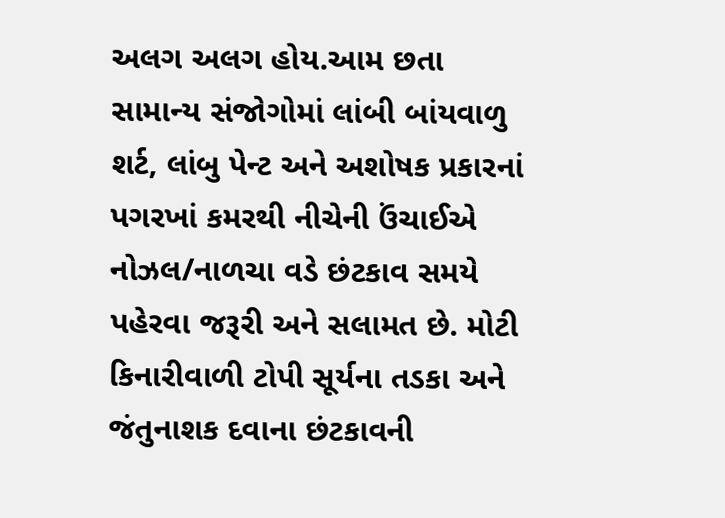અલગ અલગ હોય.આમ છતા સામાન્ય સંજોગોમાં લાંબી બાંયવાળુ શર્ટ, લાંબુ પેન્ટ અને અશોષક પ્રકારનાં પગરખાં કમરથી નીચેની ઉંચાઈએ નોઝલ/નાળચા વડે છંટકાવ સમયે પહેરવા જરૂરી અને સલામત છે. મોટી કિનારીવાળી ટોપી સૂર્યના તડકા અને જંતુનાશક દવાના છંટકાવની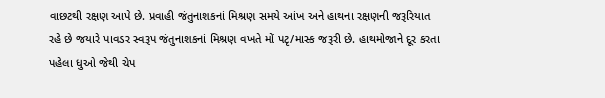વાછટથી રક્ષણ આપે છે. પ્રવાહી જંતુનાશકનાં મિશ્રણ સમયે આંખ અને હાથના રક્ષણની જરૂરિયાત રહે છે જયારે પાવડર સ્વરૂપ જંતુનાશકનાં મિશ્રણ વખતે મોં પટૃ/માસ્ક જરૂરી છે. હાથમોજાને દૂર કરતા પહેલા ધુઓ જેથી ચેપ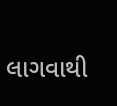લાગવાથી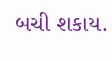બચી શકાય.